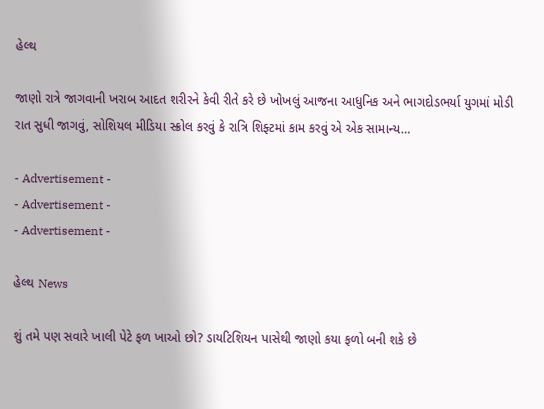હેલ્થ

જાણો રાત્રે જાગવાની ખરાબ આદત શરીરને કેવી રીતે કરે છે ખોખલું આજના આધુનિક અને ભાગદોડભર્યા યુગમાં મોડી રાત સુધી જાગવું, સોશિયલ મીડિયા સ્ક્રોલ કરવું કે રાત્રિ શિફ્ટમાં કામ કરવું એ એક સામાન્ય…

- Advertisement -
- Advertisement -
- Advertisement -

હેલ્થ News

શું તમે પણ સવારે ખાલી પેટે ફળ ખાઓ છો? ડાયટિશિયન પાસેથી જાણો કયા ફળો બની શકે છે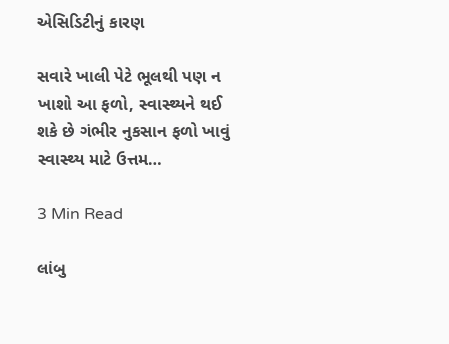એસિડિટીનું કારણ

સવારે ખાલી પેટે ભૂલથી પણ ન ખાશો આ ફળો, સ્વાસ્થ્યને થઈ શકે છે ગંભીર નુકસાન ફળો ખાવું સ્વાસ્થ્ય માટે ઉત્તમ…

3 Min Read

લાંબુ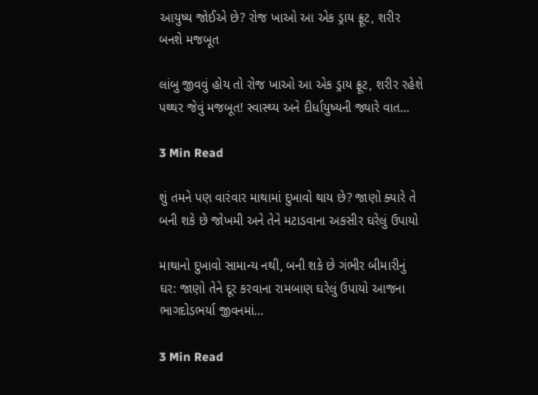આયુષ્ય જોઈએ છે? રોજ ખાઓ આ એક ડ્રાય ફ્રૂટ, શરીર બનશે મજબૂત

લાંબુ જીવવું હોય તો રોજ ખાઓ આ એક ડ્રાય ફ્રૂટ, શરીર રહેશે પથ્થર જેવું મજબૂત! સ્વાસ્થ્ય અને દીર્ધાયુષ્યની જ્યારે વાત…

3 Min Read

શું તમને પણ વારંવાર માથામાં દુખાવો થાય છે? જાણો ક્યારે તે બની શકે છે જોખમી અને તેને મટાડવાના અકસીર ઘરેલું ઉપાયો

માથાનો દુખાવો સામાન્ય નથી, બની શકે છે ગંભીર બીમારીનું ઘર: જાણો તેને દૂર કરવાના રામબાણ ઘરેલું ઉપાયો આજના ભાગદોડભર્યા જીવનમાં…

3 Min Read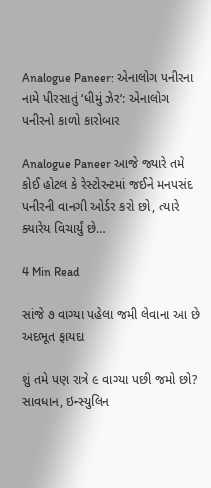Analogue Paneer: એનાલોગ પનીરના નામે પીરસાતું ‘ધીમું ઝેર’: એનાલોગ પનીરનો કાળો કારોબાર

Analogue Paneer આજે જ્યારે તમે કોઈ હોટલ કે રેસ્ટોરન્ટમાં જઈને મનપસંદ પનીરની વાનગી ઓર્ડર કરો છો, ત્યારે ક્યારેય વિચાર્યું છે…

4 Min Read

સાંજે ૭ વાગ્યા પહેલા જમી લેવાના આ છે અદભૂત ફાયદા

શું તમે પણ રાત્રે ૯ વાગ્યા પછી જમો છો? સાવધાન, ઇન્સ્યુલિન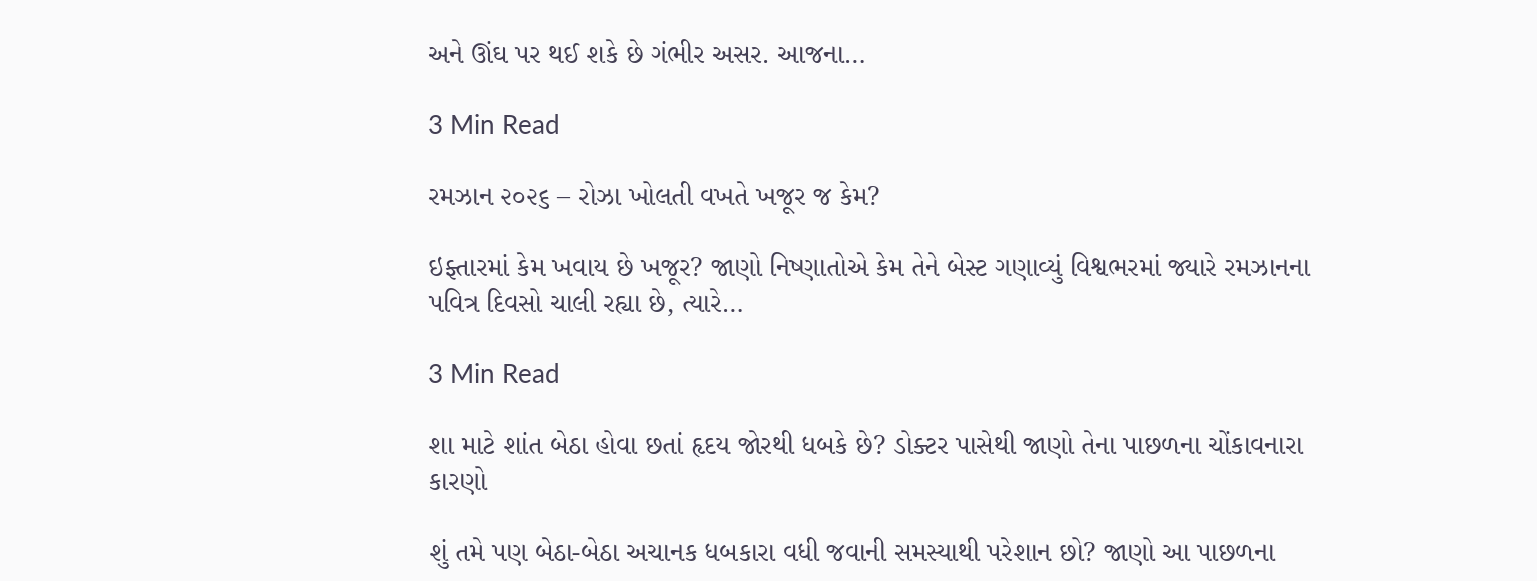અને ઊંઘ પર થઈ શકે છે ગંભીર અસર. આજના…

3 Min Read

રમઝાન ૨૦૨૬ – રોઝા ખોલતી વખતે ખજૂર જ કેમ?

ઇફ્તારમાં કેમ ખવાય છે ખજૂર? જાણો નિષ્ણાતોએ કેમ તેને બેસ્ટ ગણાવ્યું વિશ્વભરમાં જ્યારે રમઝાનના પવિત્ર દિવસો ચાલી રહ્યા છે, ત્યારે…

3 Min Read

શા માટે શાંત બેઠા હોવા છતાં હૃદય જોરથી ધબકે છે? ડોક્ટર પાસેથી જાણો તેના પાછળના ચોંકાવનારા કારણો

શું તમે પણ બેઠા-બેઠા અચાનક ધબકારા વધી જવાની સમસ્યાથી પરેશાન છો? જાણો આ પાછળના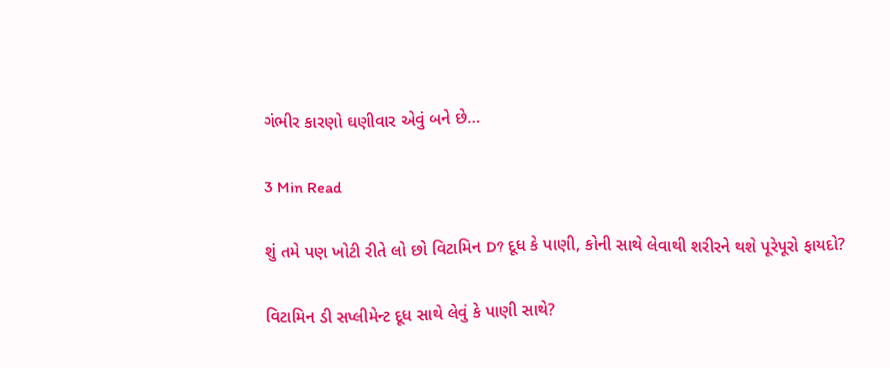ગંભીર કારણો ઘણીવાર એવું બને છે…

3 Min Read

શું તમે પણ ખોટી રીતે લો છો વિટામિન D? દૂધ કે પાણી, કોની સાથે લેવાથી શરીરને થશે પૂરેપૂરો ફાયદો?

વિટામિન ડી સપ્લીમેન્ટ દૂધ સાથે લેવું કે પાણી સાથે?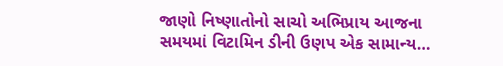જાણો નિષ્ણાતોનો સાચો અભિપ્રાય આજના સમયમાં વિટામિન ડીની ઉણપ એક સામાન્ય…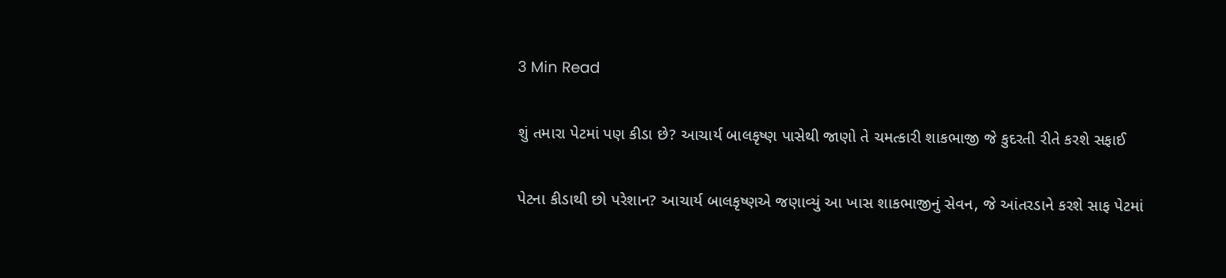3 Min Read

શું તમારા પેટમાં પણ કીડા છે? આચાર્ય બાલકૃષ્ણ પાસેથી જાણો તે ચમત્કારી શાકભાજી જે કુદરતી રીતે કરશે સફાઈ

પેટના કીડાથી છો પરેશાન? આચાર્ય બાલકૃષ્ણએ જણાવ્યું આ ખાસ શાકભાજીનું સેવન, જે આંતરડાને કરશે સાફ પેટમાં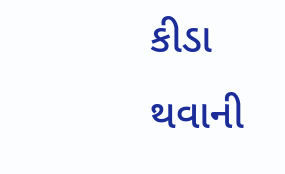કીડા થવાની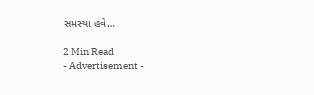સમસ્યા હવે…

2 Min Read
- Advertisement -